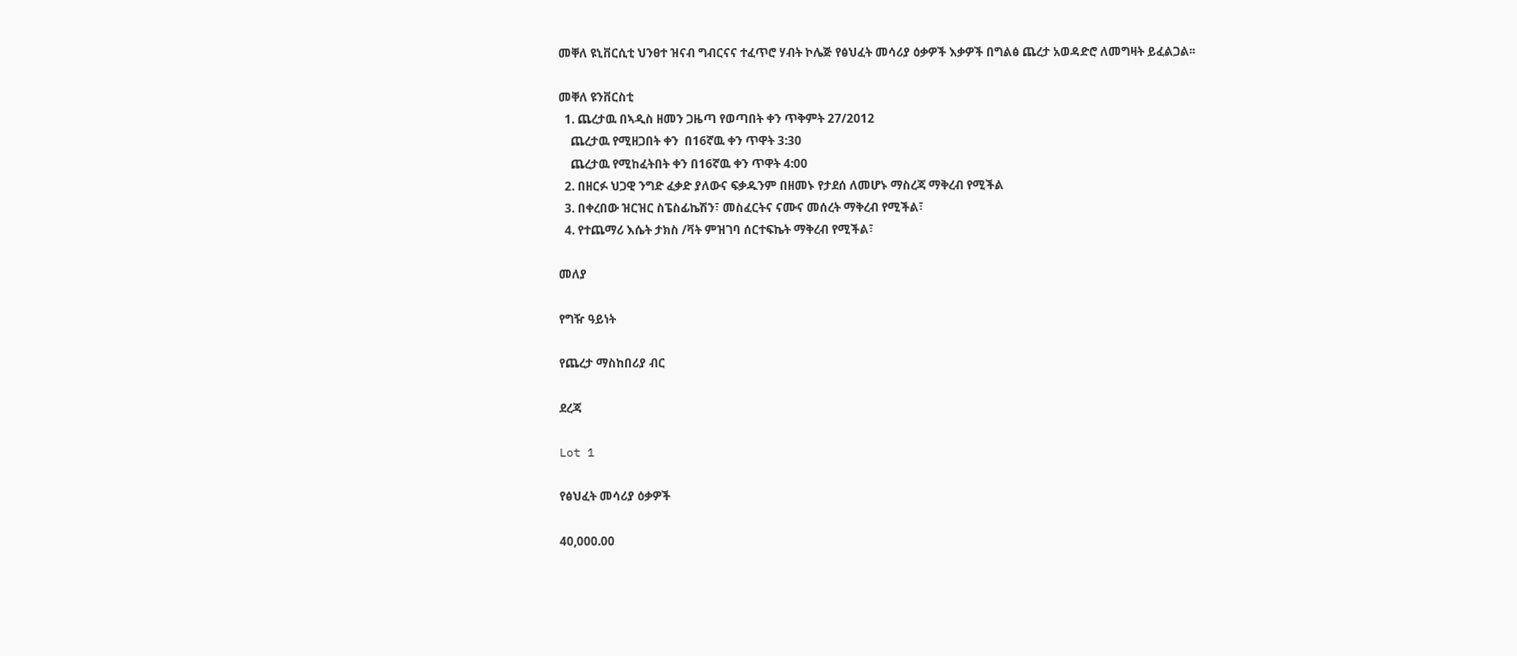መቐለ ዩኒቨርሲቲ ህንፀተ ዝናብ ግብርናና ተፈጥሮ ሃብት ኮሌጅ የፅህፈት መሳሪያ ዕቃዎች እቃዎች በግልፅ ጨረታ አወዳድሮ ለመግዛት ይፈልጋል፡፡

መቐለ ዩንቨርስቲ
  1. ጨረታዉ በኣዲስ ዘመን ጋዜጣ የወጣበት ቀን ጥቅምት 27/2012
    ጨረታዉ የሚዘጋበት ቀን  በ16ኛዉ ቀን ጥዋት 3:30
    ጨረታዉ የሚከፈትበት ቀን በ16ኛዉ ቀን ጥዋት 4:00
  2. በዘርፉ ህጋዊ ንግድ ፈቃድ ያለውና ፍቃዱንም በዘመኑ የታደሰ ለመሆኑ ማስረጃ ማቅረብ የሚችል
  3. በቀረበው ዝርዝር ስፔስፊኬሽን፣ መስፈርትና ናሙና መሰረት ማቅረብ የሚችል፣
  4. የተጨማሪ እሴት ታክስ /ቫት ምዝገባ ሰርተፍኬት ማቅረብ የሚችል፣

መለያ

የግዥ ዓይነት

የጨረታ ማስከበሪያ ብር

ደረጃ

Lot 1

የፅህፈት መሳሪያ ዕቃዎች

40,000.00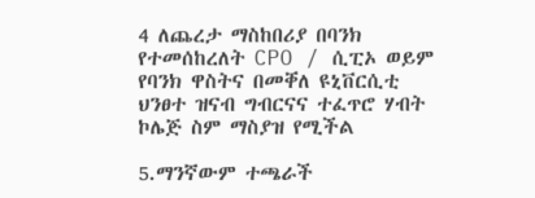4 ለጨረታ ማስከበሪያ በባንክ የተመሰከረለት CPO / ሲፒኦ ወይም የባንክ ዋስትና በመቐለ ዩኒቨርሲቲ ህንፀተ ዝናብ ግብርናና ተፈጥሮ ሃብት ኮሌጅ ስም ማስያዝ የሚችል

5.ማንኛውም ተጫራች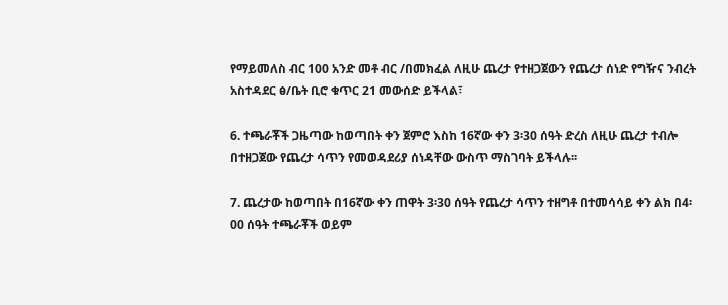የማይመለስ ብር 100 አንድ መቶ ብር /በመክፈል ለዚሁ ጨረታ የተዘጋጀውን የጨረታ ሰነድ የግዥና ንብረት አስተዳደር ፅ/ቤት ቢሮ ቁጥር 21 መውሰድ ይችላል፣

6. ተጫራቾች ጋዜጣው ከወጣበት ቀን ጀምሮ እስከ 16ኛው ቀን 3፡30 ሰዓት ድረስ ለዚሁ ጨረታ ተብሎ በተዘጋጀው የጨረታ ሳጥን የመወዳደሪያ ሰነዳቸው ውስጥ ማስገባት ይችላሉ፡፡

7. ጨረታው ከወጣበት በ16ኛው ቀን ጠዋት 3፡30 ሰዓት የጨረታ ሳጥን ተዘግቶ በተመሳሳይ ቀን ልክ በ4፡00 ሰዓት ተጫራቾች ወይም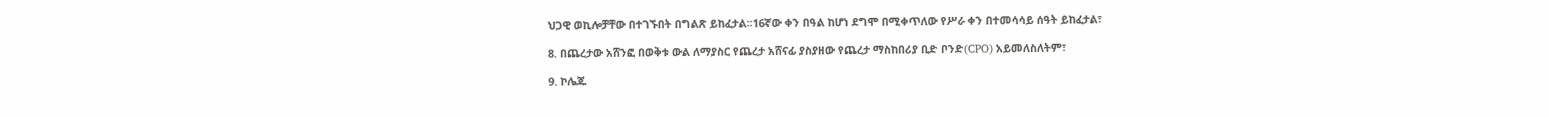ህጋዊ ወኪሎቻቸው በተገኙበት በግልጽ ይከፈታል፡፡16ኛው ቀን በዓል ከሆነ ደግሞ በሚቀጥለው የሥራ ቀን በተመሳሳይ ሰዓት ይከፈታል፣

8. በጨረታው አሸንፎ በወቅቱ ውል ለማያስር የጨረታ አሸናፊ ያስያዘው የጨረታ ማስከበሪያ ቢድ ቦንድ(CPO) አይመለስለትም፣

9. ኮሌጁ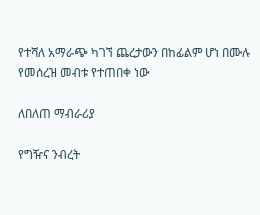የተሻለ አማራጭ ካገኘ ጨረታውን በከፊልም ሆነ በሙሉ የመሰረዝ መብቱ የተጠበቀ ነው

ለበለጠ ማብራሪያ

የግዥና ንብረት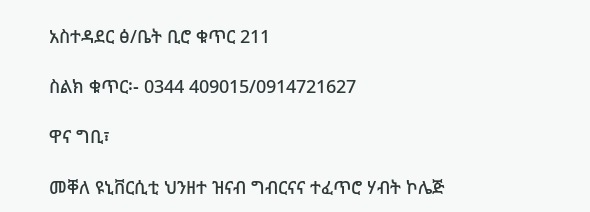አስተዳደር ፅ/ቤት ቢሮ ቁጥር 211

ስልክ ቁጥር፡- 0344 409015/0914721627

ዋና ግቢ፣

መቐለ ዩኒቨርሲቲ ህንዘተ ዝናብ ግብርናና ተፈጥሮ ሃብት ኮሌጅ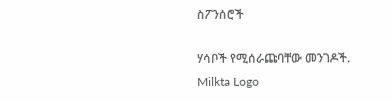ስፖንሰሮች

ሃሳቦች የሚሰራጩባቸው መንገዶች.
Milkta Logo